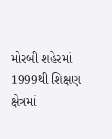મોરબી શહેરમાં 1999થી શિક્ષણ ક્ષેત્રમાં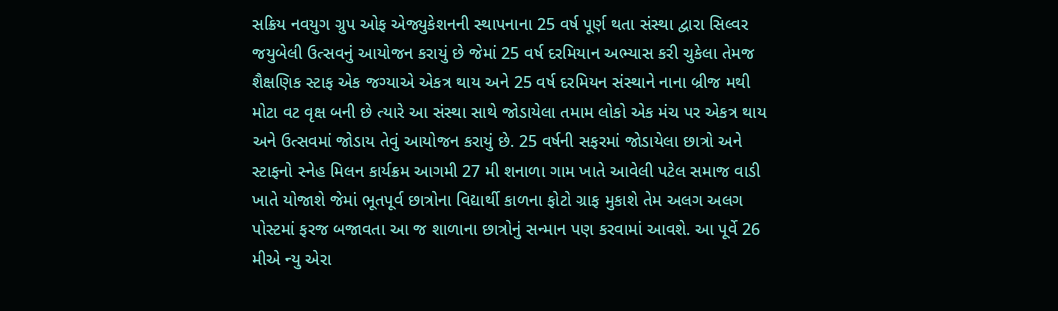સક્રિય નવયુગ ગ્રુપ ઓફ એજ્યુકેશનની સ્થાપનાના 25 વર્ષ પૂર્ણ થતા સંસ્થા દ્વારા સિલ્વર જયુબેલી ઉત્સવનું આયોજન કરાયું છે જેમાં 25 વર્ષ દરમિયાન અભ્યાસ કરી ચુકેલા તેમજ શૈક્ષણિક સ્ટાફ એક જગ્યાએ એકત્ર થાય અને 25 વર્ષ દરમિયન સંસ્થાને નાના બ્રીજ મથી મોટા વટ વૃક્ષ બની છે ત્યારે આ સંસ્થા સાથે જોડાયેલા તમામ લોકો એક મંચ પર એકત્ર થાય અને ઉત્સવમાં જોડાય તેવું આયોજન કરાયું છે. 25 વર્ષની સફરમાં જોડાયેલા છાત્રો અને સ્ટાફનો સ્નેહ મિલન કાર્યક્રમ આગમી 27 મી શનાળા ગામ ખાતે આવેલી પટેલ સમાજ વાડી ખાતે યોજાશે જેમાં ભૂતપૂર્વ છાત્રોના વિદ્યાર્થી કાળના ફોટો ગ્રાફ મુકાશે તેમ અલગ અલગ પોસ્ટમાં ફરજ બજાવતા આ જ શાળાના છાત્રોનું સન્માન પણ કરવામાં આવશે. આ પૂર્વે 26 મીએ ન્યુ એરા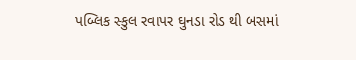પબ્લિક સ્કુલ રવાપર ઘુનડા રોડ થી બસમાં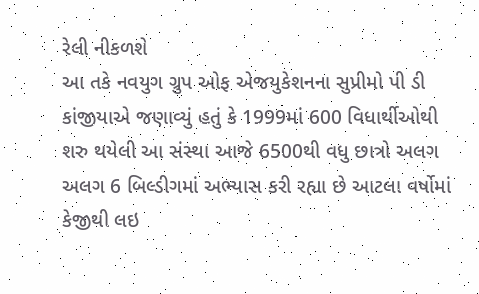રેલી નીકળશે
આ તકે નવયુગ ગ્રુપ ઓફ એજયુકેશનના સુપ્રીમો પી ડી કાંજીયાએ જણાવ્યું હતું કે 1999માં 600 વિધાર્થીઓથી શરુ થયેલી આ સંસ્થા આજે 6500થી વધુ છાત્રો અલગ અલગ 6 બિલ્ડીગમાં અભ્યાસ કરી રહ્યા છે આટલા વર્ષોમાં કેજીથી લઇ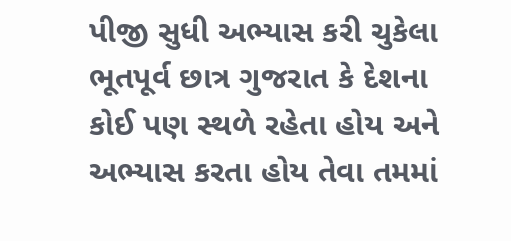પીજી સુધી અભ્યાસ કરી ચુકેલા ભૂતપૂર્વ છાત્ર ગુજરાત કે દેશના કોઈ પણ સ્થળે રહેતા હોય અને અભ્યાસ કરતા હોય તેવા તમમાં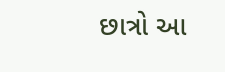છાત્રો આ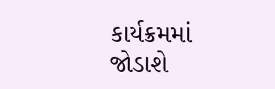કાર્યક્રમમાં જોડાશે